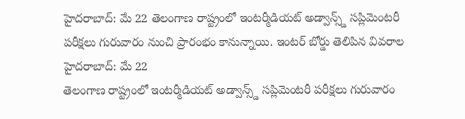హైదరాబాద్: మే 22 తెలంగాణ రాష్ట్రంలో ఇంటర్మీడియట్ అడ్వాన్స్డ్ సప్లిమెంటరీ పరీక్షలు గురువారం నుంచి ప్రారంభం కానున్నాయి. ఇంటర్ బోర్డు తెలిపిన వివరాల
హైదరాబాద్: మే 22
తెలంగాణ రాష్ట్రంలో ఇంటర్మీడియట్ అడ్వాన్స్డ్ సప్లిమెంటరీ పరీక్షలు గురువారం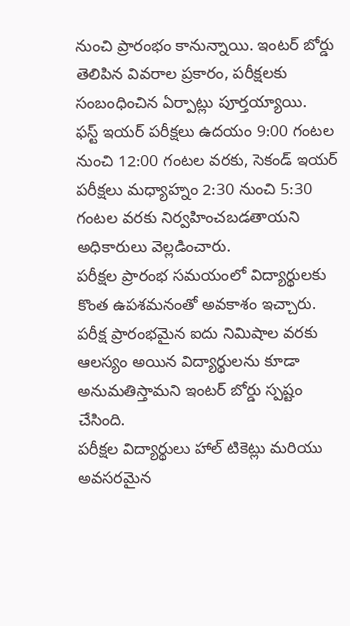నుంచి ప్రారంభం కానున్నాయి. ఇంటర్ బోర్డు తెలిపిన వివరాల ప్రకారం, పరీక్షలకు సంబంధించిన ఏర్పాట్లు పూర్తయ్యాయి.
ఫస్ట్ ఇయర్ పరీక్షలు ఉదయం 9:00 గంటల నుంచి 12:00 గంటల వరకు, సెకండ్ ఇయర్ పరీక్షలు మధ్యాహ్నం 2:30 నుంచి 5:30 గంటల వరకు నిర్వహించబడతాయని అధికారులు వెల్లడించారు.
పరీక్షల ప్రారంభ సమయంలో విద్యార్థులకు కొంత ఉపశమనంతో అవకాశం ఇచ్చారు. పరీక్ష ప్రారంభమైన ఐదు నిమిషాల వరకు ఆలస్యం అయిన విద్యార్థులను కూడా అనుమతిస్తామని ఇంటర్ బోర్డు స్పష్టం చేసింది.
పరీక్షల విద్యార్థులు హాల్ టికెట్లు మరియు అవసరమైన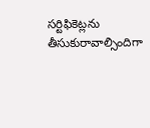సర్టిఫికెట్లను తీసుకురావాల్సిందిగా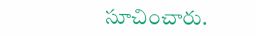సూచించారు.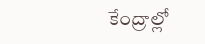కేంద్రాల్లో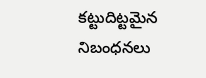కట్టుదిట్టమైన నిబంధనలు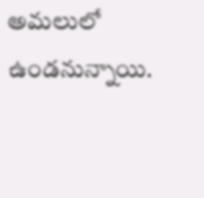అమలులో ఉండనున్నాయి.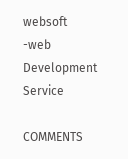websoft -web Development Service

COMMENTS